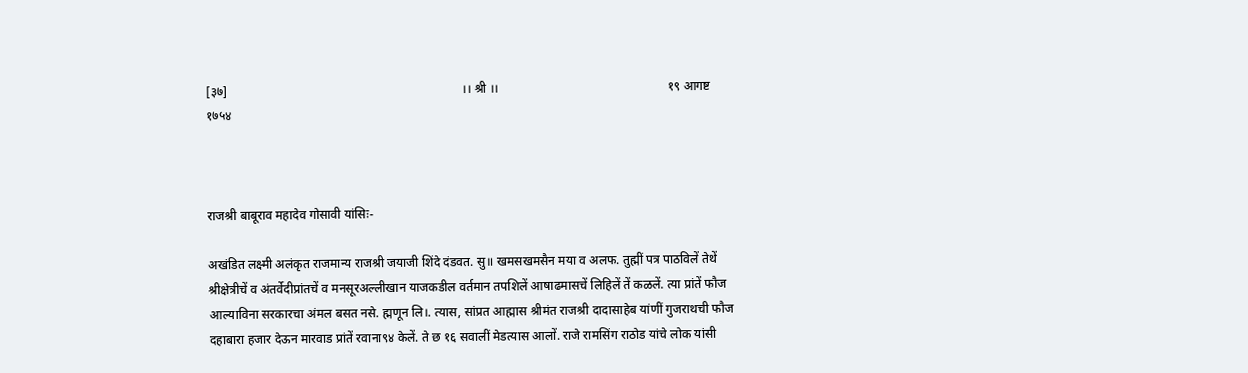[३७]                                                                           ।। श्री ।।                                                      १९ आगष्ट १७५४



राजश्री बाबूराव महादेव गोसावी यांसिः-

अखंडित लक्ष्मी अलंकृत राजमान्य राजश्री जयाजी शिंदे दंडवत. सु॥ खमसखमसैन मया व अलफ. तुह्मीं पत्र पाठविलें तेथें श्रीक्षेत्रीचें व अंतर्वेदीप्रांतचें व मनसूरअल्लीखान याजकडील वर्तमान तपशिलें आषाढमासचें लिहिलें तें कळलें. त्या प्रांतें फौज आल्याविना सरकारचा अंमल बसत नसे. ह्मणून लि।. त्यास, सांप्रत आह्मास श्रीमंत राजश्री दादासाहेब यांणीं गुजराथची फौज दहाबारा हजार देऊन मारवाड प्रांतें रवाना९४ केलें. ते छ १६ सवालीं मेडत्यास आलों. राजे रामसिंग राठोड यांचे लोक यांसी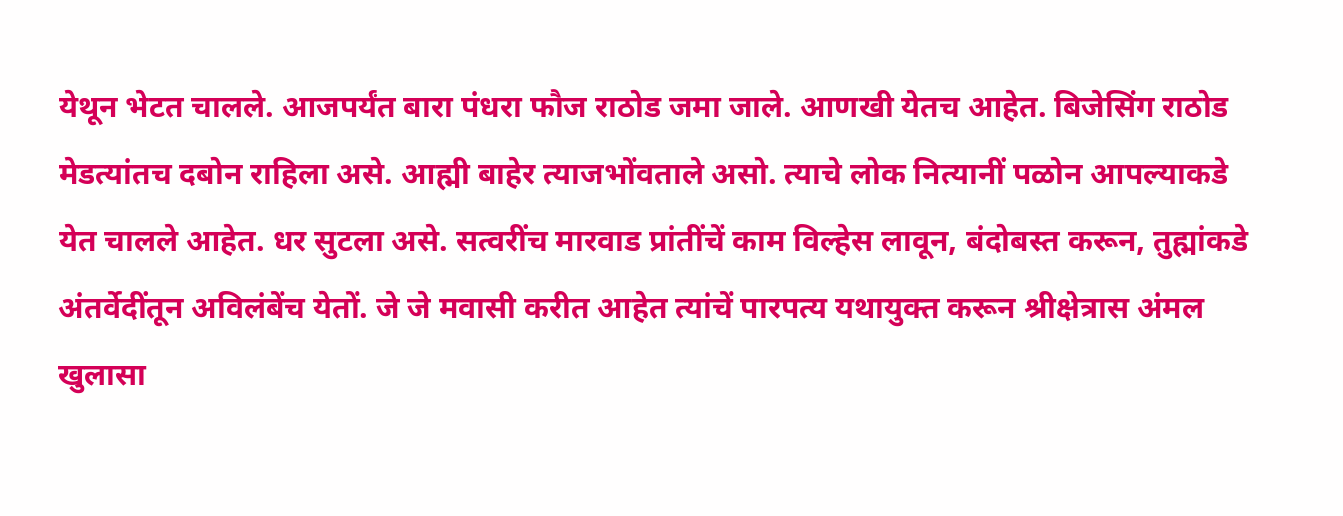येथून भेटत चालले. आजपर्यंत बारा पंधरा फौज राठोड जमा जाले. आणखी येतच आहेत. बिजेसिंग राठोड मेडत्यांतच दबोन राहिला असे. आह्मी बाहेर त्याजभोंवताले असो. त्याचे लोक नित्यानीं पळोन आपल्याकडे येत चालले आहेत. धर सुटला असे. सत्वरींच मारवाड प्रांतींचें काम विल्हेस लावून, बंदोबस्त करून, तुह्मांकडे अंतर्वेदींतून अविलंबेंच येतों. जे जे मवासी करीत आहेत त्यांचें पारपत्य यथायुक्त करून श्रीक्षेत्रास अंमल खुलासा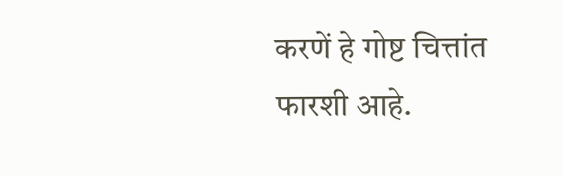करणें हे गोष्ट चित्तांत फारशी आहे.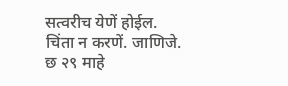सत्वरीच येणें होईल. चिंता न करणें. जाणिजे. छ २९ माहे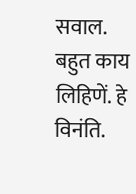सवाल. बहुत काय लिहिणें. हे विनंति.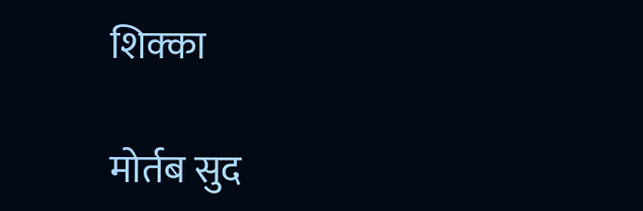शिक्का

मोर्तब सुद